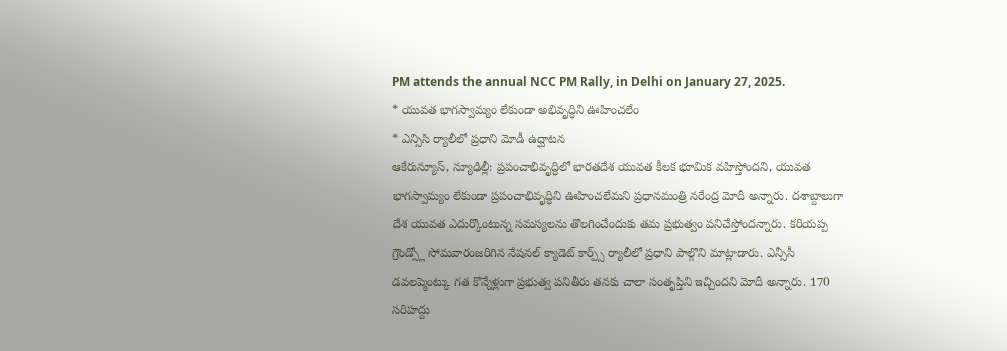PM attends the annual NCC PM Rally, in Delhi on January 27, 2025.
* యువత భాగస్వామ్యం లేకుండా అభివృద్ధిని ఊహించలేం
* ఎన్సిసి ర్యాలీలో ప్రధాని మోడీ ఉద్ఘాటన
ఆకేరున్యూస్, న్యూఢిల్లీ: ప్రపంచాభివృద్ధిలో భారతదేశ యువత కీలక భూమిక వహిస్తోందని, యువత భాగస్వామ్యం లేకుండా ప్రపంచాభివృద్ధిని ఊహించలేమని ప్రధానమంత్రి నరేంద్ర మోదీ అన్నారు. దశాబ్దాలుగా దేశ యువత ఎదుర్కొంటున్న సమస్యలను తొలగించేందుకు తమ ప్రభుత్వం పనిచేస్తోందన్నారు. కరియప్ప గ్రౌండ్స్లో సోమవారంజరిగిన నేషనల్ క్యాడెట్ కార్ప్స్ ర్యాలీలో ప్రధాని పాల్గొని మాట్లాడారు. ఎన్సీసీ డవలప్మెంట్కు గత కొన్నేళ్లుగా ప్రభుత్వ పనితీరు తనకు చాలా సంతృప్తిని ఇచ్చిందని మోదీ అన్నారు. 170 సరిహద్దు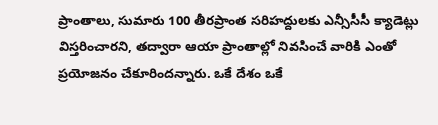ప్రాంతాలు, సుమారు 100 తీరప్రాంత సరిహద్దులకు ఎన్సీసీసీ క్యాడెట్లు విస్తరించారని, తద్వారా ఆయా ప్రాంతాల్లో నివసించే వారికి ఎంతో ప్రయోజనం చేకూరిందన్నారు. ఒకే దేశం ఒకే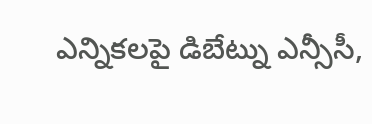ఎన్నికలపై డిబేట్ను ఎన్సీసీ,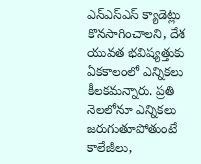ఎన్ఎస్ఎస్ క్యాడెట్లు కొనసాగించాలని, దేశ యువత భవిష్యత్తుకు ఏకకాలంలో ఎన్నికలు కీలకమన్నారు. ప్రతి నెలలోనూ ఎన్నికలు జరుగుతూపోతుంటే కాలేజీలు,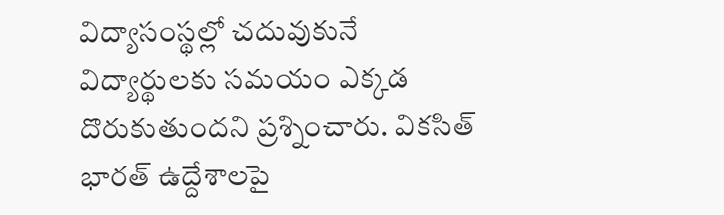విద్యాసంస్థల్లో చదువుకునే విద్యార్థులకు సమయం ఎక్కడ దొరుకుతుందని ప్రశ్నించారు. వికసిత్ భారత్ ఉద్దేశాలపై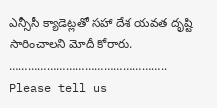ఎన్సీసీ క్యాడెట్లతో సహా దేశ యవత దృష్టి సారించాలని మోదీ కోరారు.
…………………………………………..
Please tell us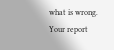what is wrong. Your report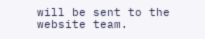will be sent to the website team.